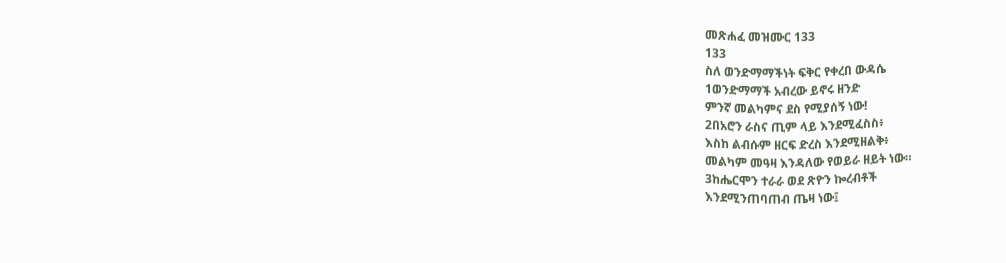መጽሐፈ መዝሙር 133
133
ስለ ወንድማማችነት ፍቅር የቀረበ ውዳሴ
1ወንድማማች አብረው ይኖሩ ዘንድ
ምንኛ መልካምና ደስ የሚያሰኝ ነው!
2በአሮን ራስና ጢም ላይ እንደሚፈስስ፥
እስከ ልብሱም ዘርፍ ድረስ እንደሚዘልቅ፥
መልካም መዓዛ እንዳለው የወይራ ዘይት ነው።
3ከሔርሞን ተራራ ወደ ጽዮን ኰረብቶች
እንደሚንጠባጠብ ጤዛ ነው፤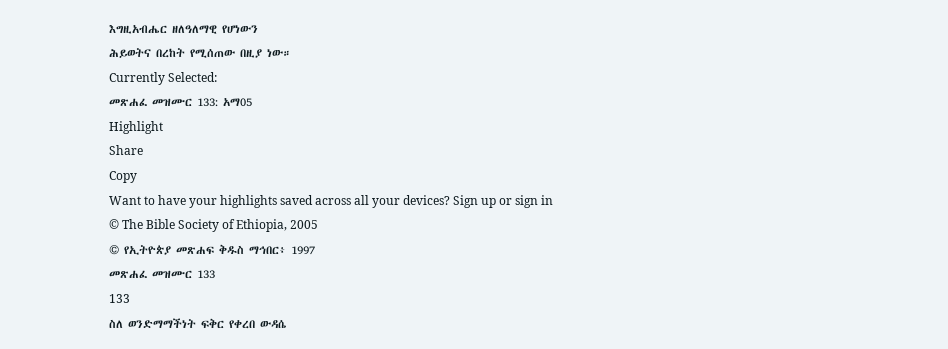እግዚአብሔር ዘለዓለማዊ የሆነውን
ሕይወትና በረከት የሚሰጠው በዚያ ነው።
Currently Selected:
መጽሐፈ መዝሙር 133: አማ05
Highlight
Share
Copy
Want to have your highlights saved across all your devices? Sign up or sign in
© The Bible Society of Ethiopia, 2005
© የኢትዮጵያ መጽሐፍ ቅዱስ ማኅበር፥ 1997
መጽሐፈ መዝሙር 133
133
ስለ ወንድማማችነት ፍቅር የቀረበ ውዳሴ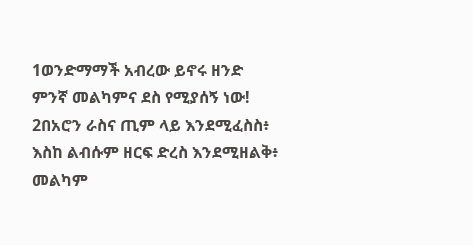1ወንድማማች አብረው ይኖሩ ዘንድ
ምንኛ መልካምና ደስ የሚያሰኝ ነው!
2በአሮን ራስና ጢም ላይ እንደሚፈስስ፥
እስከ ልብሱም ዘርፍ ድረስ እንደሚዘልቅ፥
መልካም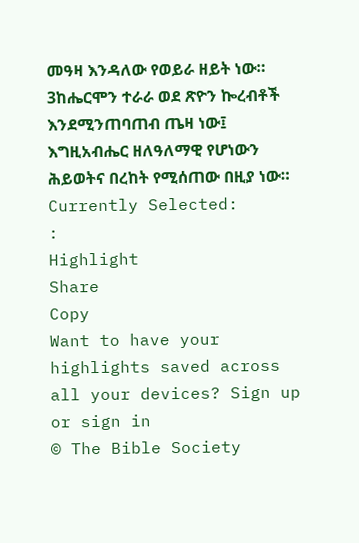መዓዛ እንዳለው የወይራ ዘይት ነው።
3ከሔርሞን ተራራ ወደ ጽዮን ኰረብቶች
እንደሚንጠባጠብ ጤዛ ነው፤
እግዚአብሔር ዘለዓለማዊ የሆነውን
ሕይወትና በረከት የሚሰጠው በዚያ ነው።
Currently Selected:
:
Highlight
Share
Copy
Want to have your highlights saved across all your devices? Sign up or sign in
© The Bible Society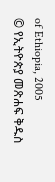of Ethiopia, 2005
© የኢትዮጵያ መጽሐፍ ቅዱስ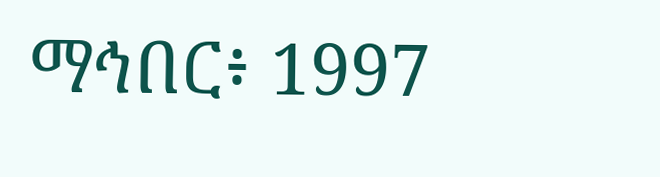ማኅበር፥ 1997